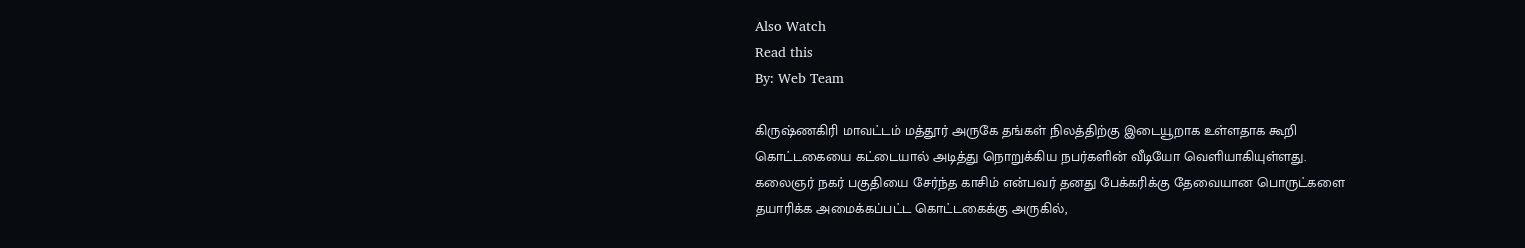Also Watch
Read this
By: Web Team

கிருஷ்ணகிரி மாவட்டம் மத்தூர் அருகே தங்கள் நிலத்திற்கு இடையூறாக உள்ளதாக கூறி கொட்டகையை கட்டையால் அடித்து நொறுக்கிய நபர்களின் வீடியோ வெளியாகியுள்ளது.
கலைஞர் நகர் பகுதியை சேர்ந்த காசிம் என்பவர் தனது பேக்கரிக்கு தேவையான பொருட்களை தயாரிக்க அமைக்கப்பட்ட கொட்டகைக்கு அருகில்,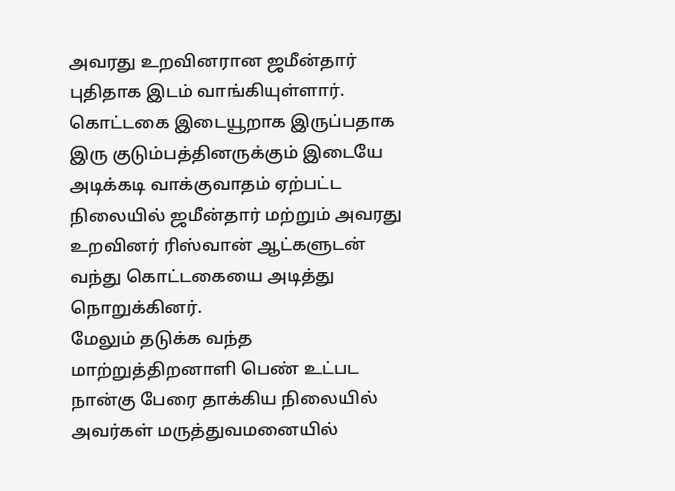அவரது உறவினரான ஜமீன்தார் புதிதாக இடம் வாங்கியுள்ளார்.
கொட்டகை இடையூறாக இருப்பதாக இரு குடும்பத்தினருக்கும் இடையே அடிக்கடி வாக்குவாதம் ஏற்பட்ட நிலையில் ஜமீன்தார் மற்றும் அவரது உறவினர் ரிஸ்வான் ஆட்களுடன் வந்து கொட்டகையை அடித்து நொறுக்கினர்.
மேலும் தடுக்க வந்த மாற்றுத்திறனாளி பெண் உட்பட நான்கு பேரை தாக்கிய நிலையில் அவர்கள் மருத்துவமனையில்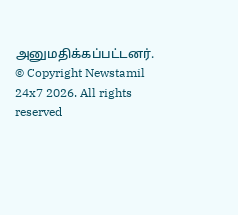அனுமதிக்கப்பட்டனர்.
© Copyright Newstamil 24x7 2026. All rights reserved